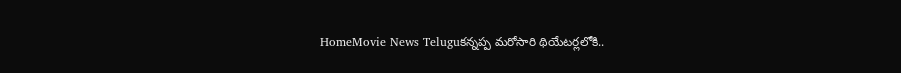HomeMovie News Teluguకన్నప్ప మరోసారి థియేటర్లలోకి..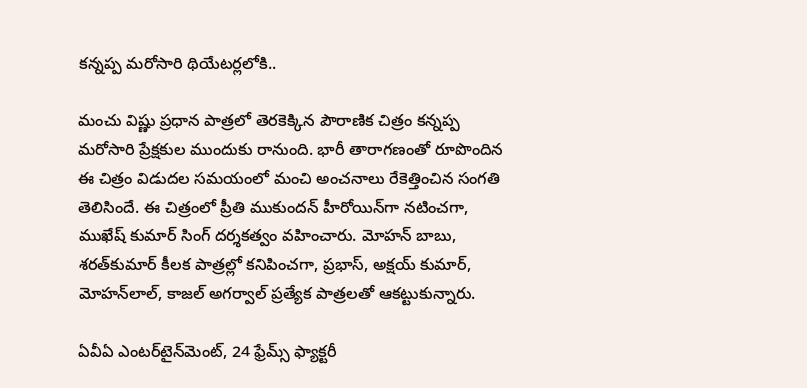కన్నప్ప మరోసారి థియేటర్లలోకి..

మంచు విష్ణు ప్రధాన పాత్రలో తెరకెక్కిన పౌరాణిక చిత్రం కన్నప్ప మరోసారి ప్రేక్షకుల ముందుకు రానుంది. భారీ తారాగణంతో రూపొందిన ఈ చిత్రం విడుదల సమయంలో మంచి అంచనాలు రేకెత్తించిన సంగతి తెలిసిందే. ఈ చిత్రంలో ప్రీతి ముకుందన్ హీరోయిన్‌గా నటించగా, ముఖేష్ కుమార్ సింగ్ దర్శకత్వం వహించారు. మోహన్ బాబు, శరత్‌కుమార్ కీలక పాత్రల్లో కనిపించగా, ప్రభాస్, అక్షయ్ కుమార్, మోహన్‌లాల్, కాజల్ అగర్వాల్ ప్రత్యేక పాత్రలతో ఆకట్టుకున్నారు.

ఏవీఏ ఎంటర్‌టైన్‌మెంట్, 24 ఫ్రేమ్స్ ఫ్యాక్టరీ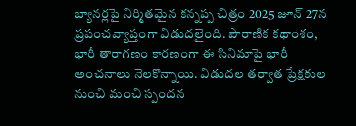బ్యానర్లపై నిర్మితమైన కన్నప్ప చిత్రం 2025 జూన్ 27న ప్రపంచవ్యాప్తంగా విడుదలైంది. పౌరాణిక కథాంశం, భారీ తారాగణం కారణంగా ఈ సినిమాపై భారీ అంచనాలు నెలకొన్నాయి. విడుదల తర్వాత ప్రేక్షకుల నుంచి మంచి స్పందన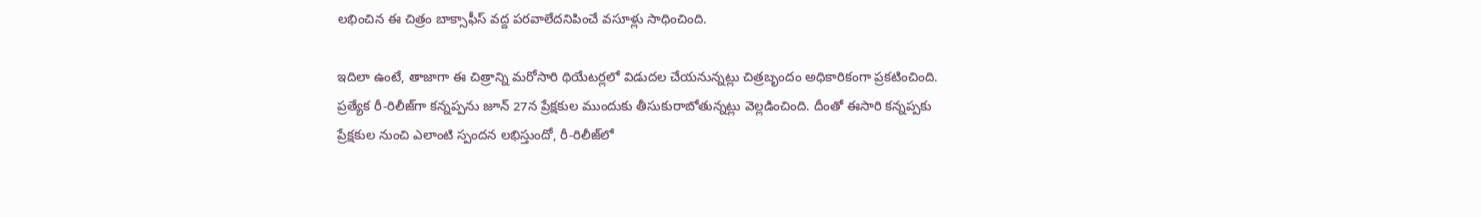లభించిన ఈ చిత్రం బాక్సాఫీస్ వద్ద పరవాలేదనిపించే వసూళ్లు సాధించింది.

ఇదిలా ఉంటే, తాజాగా ఈ చిత్రాన్ని మరోసారి థియేటర్లలో విడుదల చేయనున్నట్లు చిత్రబృందం అధికారికంగా ప్రకటించింది. ప్రత్యేక రీ-రిలీజ్‌గా కన్నప్పను జూన్ 27న ప్రేక్షకుల ముందుకు తీసుకురాబోతున్నట్లు వెల్లడించింది. దీంతో ఈసారి కన్నప్పకు ప్రేక్షకుల నుంచి ఎలాంటి స్పందన లభిస్తుందో, రీ-రిలీజ్‌లో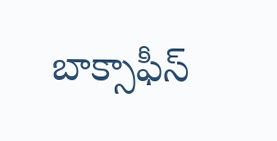బాక్సాఫీస్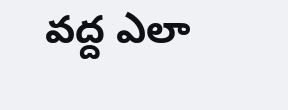వద్ద ఎలా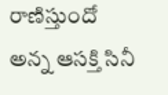రాణిస్తుందో అన్న ఆసక్తి సినీ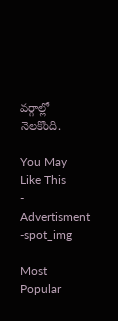వర్గాల్లో నెలకొంది.

You May Like This
- Advertisment -spot_img

Most Popular